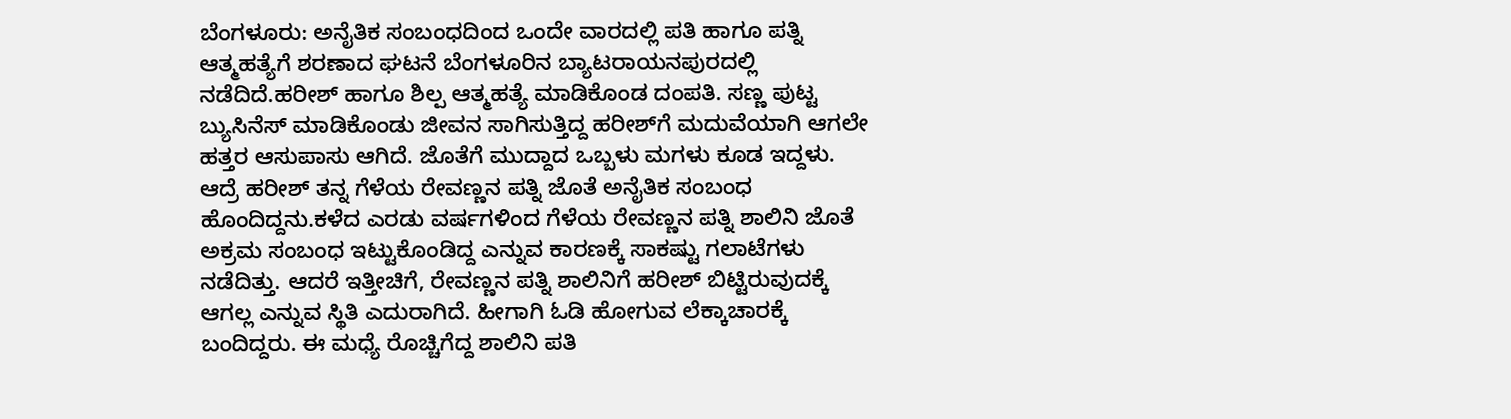ಬೆಂಗಳೂರು: ಅನೈತಿಕ ಸಂಬಂಧದಿಂದ ಒಂದೇ ವಾರದಲ್ಲಿ ಪತಿ ಹಾಗೂ ಪತ್ನಿ ಆತ್ಮಹತ್ಯೆಗೆ ಶರಣಾದ ಘಟನೆ ಬೆಂಗಳೂರಿನ ಬ್ಯಾಟರಾಯನಪುರದಲ್ಲಿ ನಡೆದಿದೆ.ಹರೀಶ್ ಹಾಗೂ ಶಿಲ್ಪ ಆತ್ಮಹತ್ಯೆ ಮಾಡಿಕೊಂಡ ದಂಪತಿ. ಸಣ್ಣ ಪುಟ್ಟ ಬ್ಯುಸಿನೆಸ್ ಮಾಡಿಕೊಂಡು ಜೀವನ ಸಾಗಿಸುತ್ತಿದ್ದ ಹರೀಶ್‍ಗೆ ಮದುವೆಯಾಗಿ ಆಗಲೇ ಹತ್ತರ ಆಸುಪಾಸು ಆಗಿದೆ. ಜೊತೆಗೆ ಮುದ್ದಾದ ಒಬ್ಬಳು ಮಗಳು ಕೂಡ ಇದ್ದಳು. ಆದ್ರೆ ಹರೀಶ್ ತನ್ನ ಗೆಳೆಯ ರೇವಣ್ಣನ ಪತ್ನಿ ಜೊತೆ ಅನೈತಿಕ ಸಂಬಂಧ ಹೊಂದಿದ್ದನು.ಕಳೆದ ಎರಡು ವರ್ಷಗಳಿಂದ ಗೆಳೆಯ ರೇವಣ್ಣನ ಪತ್ನಿ ಶಾಲಿನಿ ಜೊತೆ ಅಕ್ರಮ ಸಂಬಂಧ ಇಟ್ಟುಕೊಂಡಿದ್ದ ಎನ್ನುವ ಕಾರಣಕ್ಕೆ ಸಾಕಷ್ಟು ಗಲಾಟೆಗಳು ನಡೆದಿತ್ತು. ಆದರೆ ಇತ್ತೀಚಿಗೆ, ರೇವಣ್ಣನ ಪತ್ನಿ ಶಾಲಿನಿಗೆ ಹರೀಶ್ ಬಿಟ್ಟಿರುವುದಕ್ಕೆ ಆಗಲ್ಲ ಎನ್ನುವ ಸ್ಥಿತಿ ಎದುರಾಗಿದೆ. ಹೀಗಾಗಿ ಓಡಿ ಹೋಗುವ ಲೆಕ್ಕಾಚಾರಕ್ಕೆ ಬಂದಿದ್ದರು. ಈ ಮಧ್ಯೆ ರೊಚ್ಚಿಗೆದ್ದ ಶಾಲಿನಿ ಪತಿ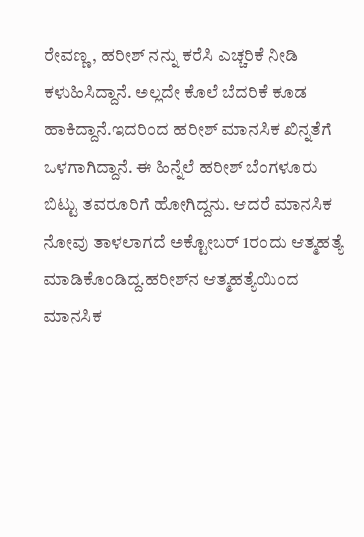ರೇವಣ್ಣ, ಹರೀಶ್ ನನ್ನು ಕರೆಸಿ ಎಚ್ಚರಿಕೆ ನೀಡಿ ಕಳುಹಿಸಿದ್ದಾನೆ. ಅಲ್ಲದೇ ಕೊಲೆ ಬೆದರಿಕೆ ಕೂಡ ಹಾಕಿದ್ದಾನೆ.ಇದರಿಂದ ಹರೀಶ್ ಮಾನಸಿಕ ಖಿನ್ನತೆಗೆ ಒಳಗಾಗಿದ್ದಾನೆ. ಈ ಹಿನ್ನೆಲೆ ಹರೀಶ್ ಬೆಂಗಳೂರು ಬಿಟ್ಟು ತವರೂರಿಗೆ ಹೋಗಿದ್ದನು. ಆದರೆ ಮಾನಸಿಕ ನೋವು ತಾಳಲಾಗದೆ ಅಕ್ಟೋಬರ್ 1ರಂದು ಆತ್ಮಹತ್ಯೆ ಮಾಡಿಕೊಂಡಿದ್ದ.ಹರೀಶ್‍ನ ಆತ್ಮಹತ್ಯೆಯಿಂದ ಮಾನಸಿಕ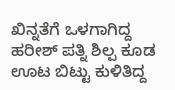ಖಿನ್ನತೆಗೆ ಒಳಗಾಗಿದ್ದ ಹರೀಶ್ ಪತ್ನಿ ಶಿಲ್ಪ ಕೂಡ ಊಟ ಬಿಟ್ಟು ಕುಳಿತಿದ್ದ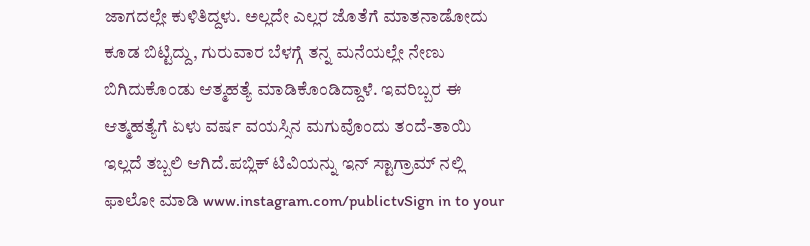ಜಾಗದಲ್ಲೇ ಕುಳಿತಿದ್ದಳು. ಅಲ್ಲದೇ ಎಲ್ಲರ ಜೊತೆಗೆ ಮಾತನಾಡೋದು ಕೂಡ ಬಿಟ್ಟಿದ್ದು, ಗುರುವಾರ ಬೆಳಗ್ಗೆ ತನ್ನ ಮನೆಯಲ್ಲೇ ನೇಣು ಬಿಗಿದುಕೊಂಡು ಆತ್ಮಹತ್ಯೆ ಮಾಡಿಕೊಂಡಿದ್ದಾಳೆ. ಇವರಿಬ್ಬರ ಈ ಆತ್ಮಹತ್ಯೆಗೆ ಏಳು ವರ್ಷ ವಯಸ್ಸಿನ ಮಗುವೊಂದು ತಂದೆ-ತಾಯಿ ಇಲ್ಲದೆ ತಬ್ಬಲಿ ಆಗಿದೆ.ಪಬ್ಲಿಕ್ ಟಿವಿಯನ್ನು ಇನ್ ಸ್ಟಾಗ್ರಾಮ್ ನಲ್ಲಿ ಫಾಲೋ ಮಾಡಿ www.instagram.com/publictvSign in to your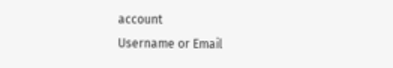account
Username or Email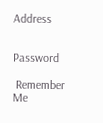Address


Password

 Remember Me